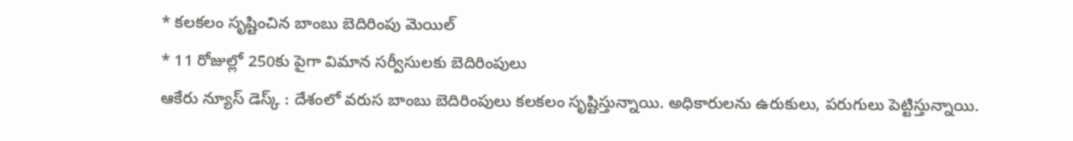* కలకలం సృష్టించిన బాంబు బెదిరింపు మెయిల్
* 11 రోజుల్లో 250కు పైగా విమాన సర్వీసులకు బెదిరింపులు
ఆకేరు న్యూస్ డెస్క్ : దేశంలో వరుస బాంబు బెదిరింపులు కలకలం సృష్టిస్తున్నాయి. అధికారులను ఉరుకులు, పరుగులు పెట్టిస్తున్నాయి.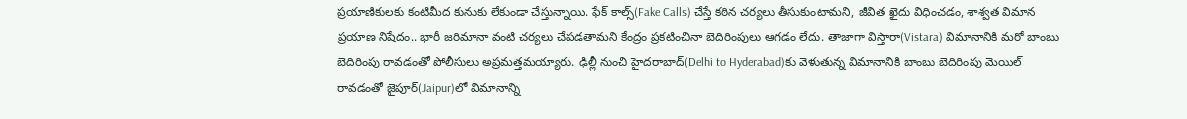ప్రయాణికులకు కంటిమీద కునుకు లేకుండా చేస్తున్నాయి. ఫేక్ కాల్స్(Fake Calls) చేస్తే కఠిన చర్యలు తీసుకుంటామని, జీవిత ఖైదు విధించడం, శాశ్వత విమాన ప్రయాణ నిషేదం.. భారీ జరిమానా వంటి చర్యలు చేపడతామని కేంద్రం ప్రకటించినా బెదిరింపులు ఆగడం లేదు. తాజాగా విస్తారా(Vistara) విమానానికి మరో బాంబు బెదిరింపు రావడంతో పోలీసులు అప్రమత్తమయ్యారు. ఢిల్లీ నుంచి హైదరాబాద్(Delhi to Hyderabad)కు వెళుతున్న విమానానికి బాంబు బెదిరింపు మెయిల్ రావడంతో జైపూర్(Jaipur)లో విమానాన్ని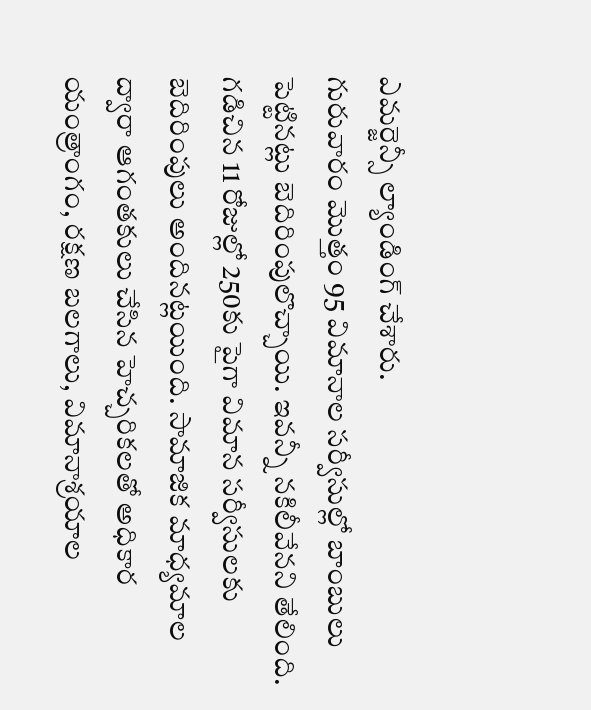ఎమర్జెన్సీ ల్యాండింగ్ చేశారు.
గురువారం మొత్తం 95 విమానాల సర్వీసుల్లో బాంబులు పెట్టినట్లు బెదిరింపులొచ్చాయి. ఇవన్నీ నకిలీవేనని తేలింది. గడిచిన 11 రోజుల్లో 250కు పైగా విమాన సర్వీసులకు బెదిరింపులు అందినట్లయింది. సామాజిక మాధ్యమాల ద్వారా ఆగంతకులు చేసిన హెచ్చరికలతో అధికార యంత్రాంగం, రక్షణ బలగాలు, విమానాశ్రయాల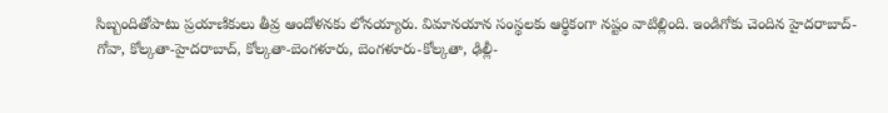సిబ్బందితోపాటు ప్రయాణికులు తీవ్ర ఆందోళనకు లోనయ్యారు. విమానయాన సంస్థలకు ఆర్థికంగా నష్టం వాటిల్లింది. ఇండిగోకు చెందిన హైదరాబాద్-గోవా, కోల్కతా-హైదరాబాద్, కోల్కతా-బెంగళూరు, బెంగళూరు-కోల్కతా, ఢిల్లీ-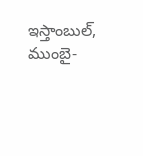ఇస్తాంబుల్, ముంబై-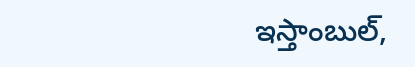ఇస్తాంబుల్,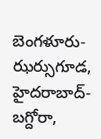బెంగళూరు-ఝర్సుగూడ, హైదరాబాద్-బగ్దోరా,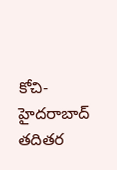కోచి-హైదరాబాద్ తదితర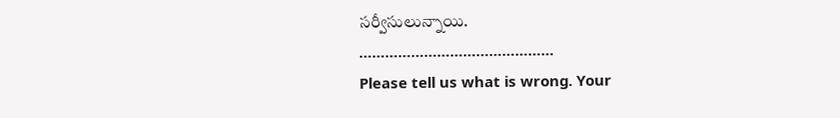సర్వీసులున్నాయి.
………………………………………
Please tell us what is wrong. Your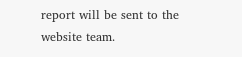report will be sent to the website team.